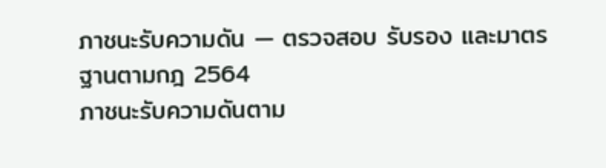ภาชนะรับความดัน — ตรวจสอบ รับรอง และมาตรฐานตามกฎ 2564
ภาชนะรับความดันตาม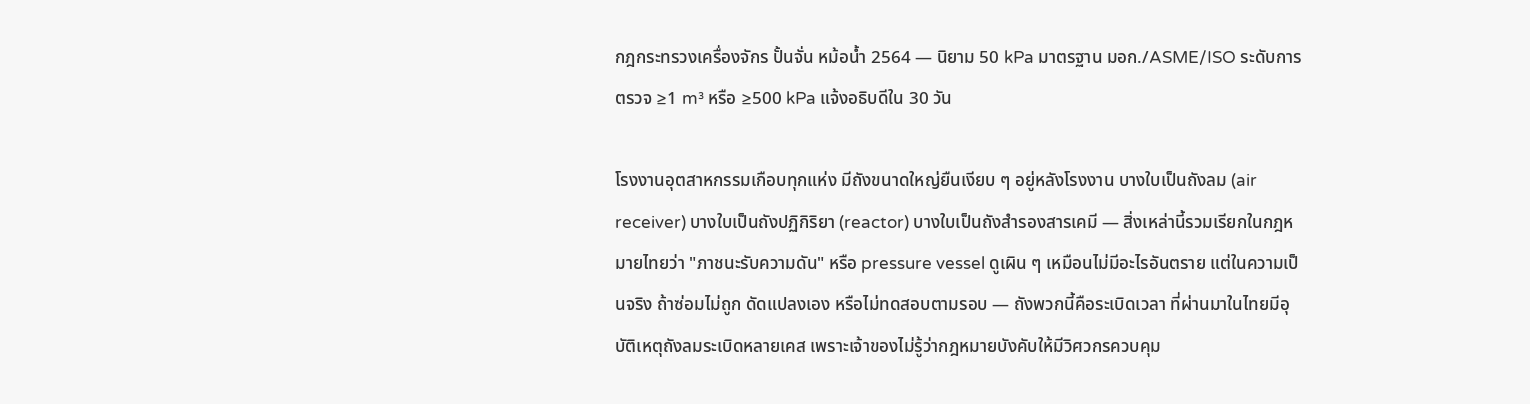กฎกระทรวงเครื่องจักร ปั้นจั่น หม้อน้ำ 2564 — นิยาม 50 kPa มาตรฐาน มอก./ASME/ISO ระดับการตรวจ ≥1 m³ หรือ ≥500 kPa แจ้งอธิบดีใน 30 วัน

โรงงานอุตสาหกรรมเกือบทุกแห่ง มีถังขนาดใหญ่ยืนเงียบ ๆ อยู่หลังโรงงาน บางใบเป็นถังลม (air receiver) บางใบเป็นถังปฏิกิริยา (reactor) บางใบเป็นถังสำรองสารเคมี — สิ่งเหล่านี้รวมเรียกในกฎหมายไทยว่า "ภาชนะรับความดัน" หรือ pressure vessel ดูเผิน ๆ เหมือนไม่มีอะไรอันตราย แต่ในความเป็นจริง ถ้าซ่อมไม่ถูก ดัดแปลงเอง หรือไม่ทดสอบตามรอบ — ถังพวกนี้คือระเบิดเวลา ที่ผ่านมาในไทยมีอุบัติเหตุถังลมระเบิดหลายเคส เพราะเจ้าของไม่รู้ว่ากฎหมายบังคับให้มีวิศวกรควบคุม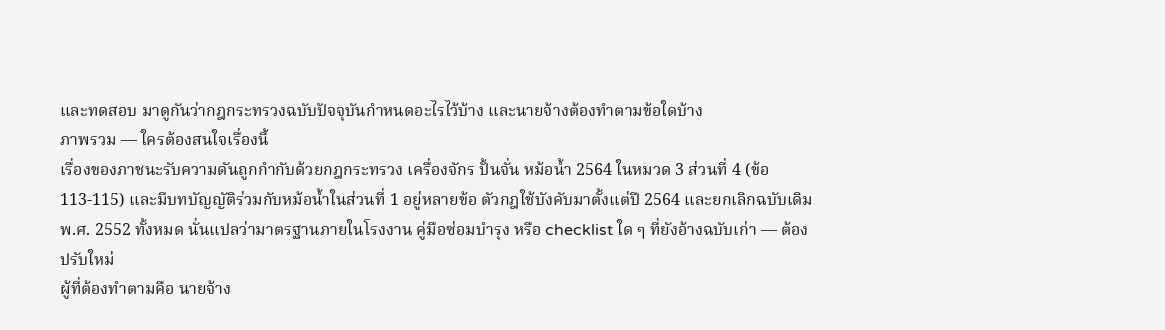และทดสอบ มาดูกันว่ากฎกระทรวงฉบับปัจจุบันกำหนดอะไรไว้บ้าง และนายจ้างต้องทำตามข้อใดบ้าง
ภาพรวม — ใครต้องสนใจเรื่องนี้
เรื่องของภาชนะรับความดันถูกกำกับด้วยกฎกระทรวง เครื่องจักร ปั้นจั่น หม้อน้ำ 2564 ในหมวด 3 ส่วนที่ 4 (ข้อ 113-115) และมีบทบัญญัติร่วมกับหม้อน้ำในส่วนที่ 1 อยู่หลายข้อ ตัวกฎใช้บังคับมาตั้งแต่ปี 2564 และยกเลิกฉบับเดิม พ.ศ. 2552 ทั้งหมด นั่นแปลว่ามาตรฐานภายในโรงงาน คู่มือซ่อมบำรุง หรือ checklist ใด ๆ ที่ยังอ้างฉบับเก่า — ต้องปรับใหม่
ผู้ที่ต้องทำตามคือ นายจ้าง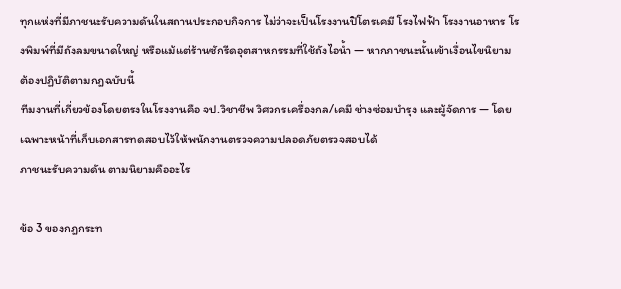ทุกแห่งที่มีภาชนะรับความดันในสถานประกอบกิจการ ไม่ว่าจะเป็นโรงงานปิโตรเคมี โรงไฟฟ้า โรงงานอาหาร โรงพิมพ์ที่มีถังลมขนาดใหญ่ หรือแม้แต่ร้านซักรีดอุตสาหกรรมที่ใช้ถังไอน้ำ — หากภาชนะนั้นเข้าเงื่อนไขนิยาม ต้องปฏิบัติตามกฎฉบับนี้
ทีมงานที่เกี่ยวข้องโดยตรงในโรงงานคือ จป.วิชาชีพ วิศวกรเครื่องกล/เคมี ช่างซ่อมบำรุง และผู้จัดการ — โดยเฉพาะหน้าที่เก็บเอกสารทดสอบไว้ให้พนักงานตรวจความปลอดภัยตรวจสอบได้
ภาชนะรับความดัน ตามนิยามคืออะไร

ข้อ 3 ของกฎกระท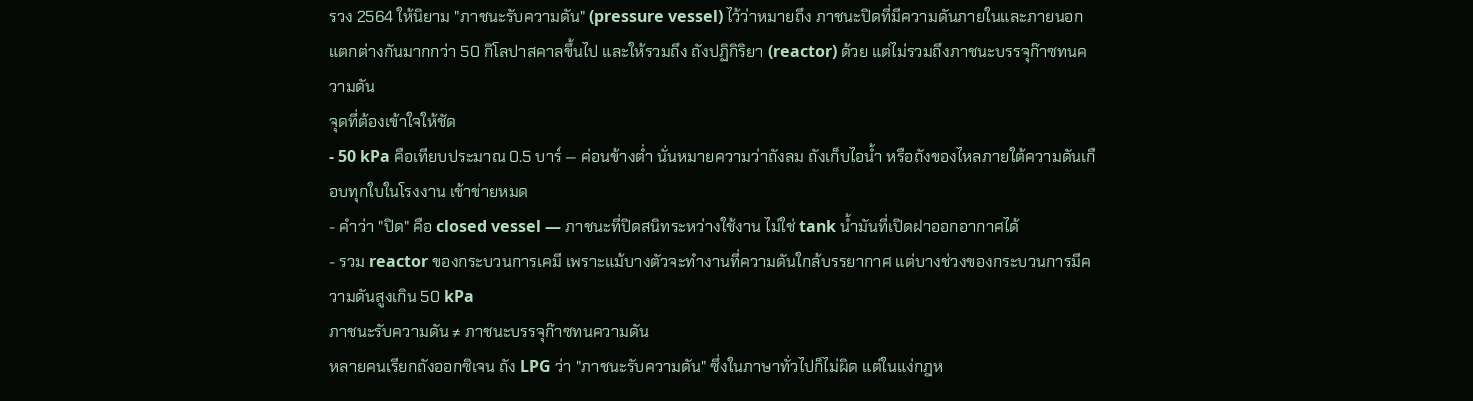รวง 2564 ให้นิยาม "ภาชนะรับความดัน" (pressure vessel) ไว้ว่าหมายถึง ภาชนะปิดที่มีความดันภายในและภายนอกแตกต่างกันมากกว่า 50 กิโลปาสคาลขึ้นไป และให้รวมถึง ถังปฏิกิริยา (reactor) ด้วย แต่ไม่รวมถึงภาชนะบรรจุก๊าซทนความดัน
จุดที่ต้องเข้าใจให้ชัด
- 50 kPa คือเทียบประมาณ 0.5 บาร์ — ค่อนข้างต่ำ นั่นหมายความว่าถังลม ถังเก็บไอน้ำ หรือถังของไหลภายใต้ความดันเกือบทุกใบในโรงงาน เข้าข่ายหมด
- คำว่า "ปิด" คือ closed vessel — ภาชนะที่ปิดสนิทระหว่างใช้งาน ไม่ใช่ tank น้ำมันที่เปิดฝาออกอากาศได้
- รวม reactor ของกระบวนการเคมี เพราะแม้บางตัวจะทำงานที่ความดันใกล้บรรยากาศ แต่บางช่วงของกระบวนการมีความดันสูงเกิน 50 kPa
ภาชนะรับความดัน ≠ ภาชนะบรรจุก๊าซทนความดัน
หลายคนเรียกถังออกซิเจน ถัง LPG ว่า "ภาชนะรับความดัน" ซึ่งในภาษาทั่วไปก็ไม่ผิด แต่ในแง่กฎห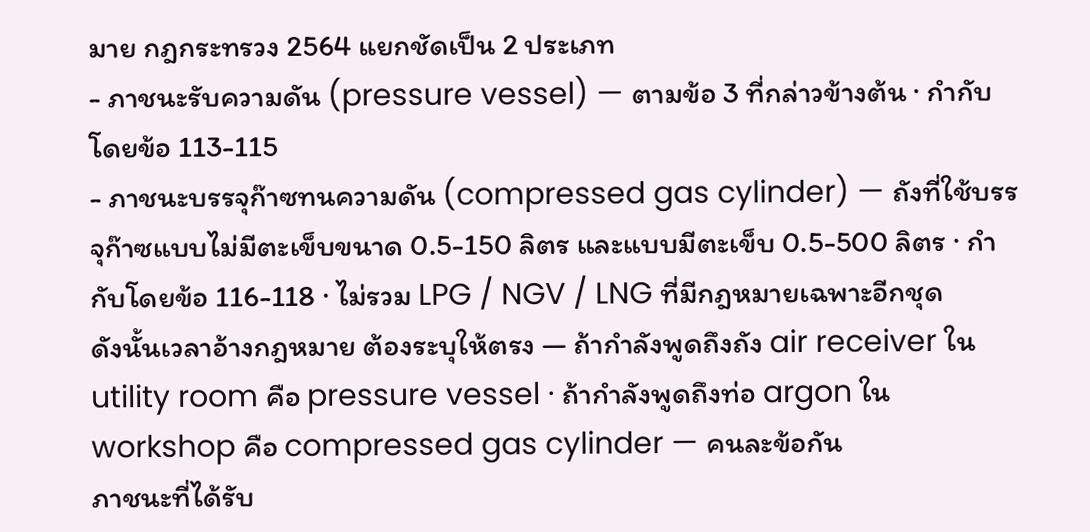มาย กฎกระทรวง 2564 แยกชัดเป็น 2 ประเภท
- ภาชนะรับความดัน (pressure vessel) — ตามข้อ 3 ที่กล่าวข้างต้น · กำกับโดยข้อ 113-115
- ภาชนะบรรจุก๊าซทนความดัน (compressed gas cylinder) — ถังที่ใช้บรรจุก๊าซแบบไม่มีตะเข็บขนาด 0.5-150 ลิตร และแบบมีตะเข็บ 0.5-500 ลิตร · กำกับโดยข้อ 116-118 · ไม่รวม LPG / NGV / LNG ที่มีกฎหมายเฉพาะอีกชุด
ดังนั้นเวลาอ้างกฎหมาย ต้องระบุให้ตรง — ถ้ากำลังพูดถึงถัง air receiver ใน utility room คือ pressure vessel · ถ้ากำลังพูดถึงท่อ argon ใน workshop คือ compressed gas cylinder — คนละข้อกัน
ภาชนะที่ได้รับ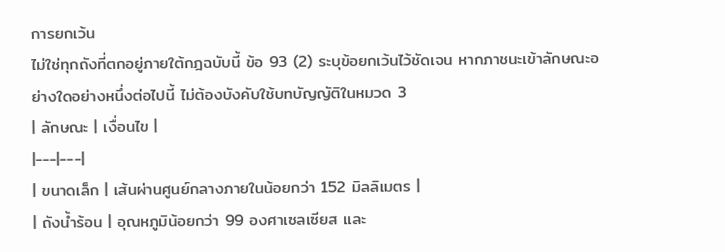การยกเว้น
ไม่ใช่ทุกถังที่ตกอยู่ภายใต้กฎฉบับนี้ ข้อ 93 (2) ระบุข้อยกเว้นไว้ชัดเจน หากภาชนะเข้าลักษณะอย่างใดอย่างหนึ่งต่อไปนี้ ไม่ต้องบังคับใช้บทบัญญัติในหมวด 3
| ลักษณะ | เงื่อนไข |
|---|---|
| ขนาดเล็ก | เส้นผ่านศูนย์กลางภายในน้อยกว่า 152 มิลลิเมตร |
| ถังน้ำร้อน | อุณหภูมิน้อยกว่า 99 องศาเซลเซียส และ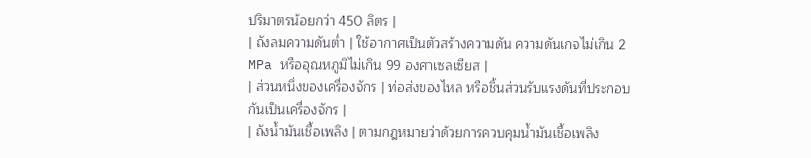ปริมาตรน้อยกว่า 450 ลิตร |
| ถังลมความดันต่ำ | ใช้อากาศเป็นตัวสร้างความดัน ความดันเกจไม่เกิน 2 MPa หรืออุณหภูมิไม่เกิน 99 องศาเซลเซียส |
| ส่วนหนึ่งของเครื่องจักร | ท่อส่งของไหล หรือชิ้นส่วนรับแรงดันที่ประกอบกันเป็นเครื่องจักร |
| ถังน้ำมันเชื้อเพลิง | ตามกฎหมายว่าด้วยการควบคุมน้ำมันเชื้อเพลิง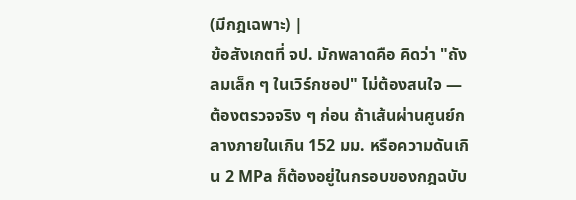(มีกฎเฉพาะ) |
ข้อสังเกตที่ จป. มักพลาดคือ คิดว่า "ถังลมเล็ก ๆ ในเวิร์กชอป" ไม่ต้องสนใจ — ต้องตรวจจริง ๆ ก่อน ถ้าเส้นผ่านศูนย์กลางภายในเกิน 152 มม. หรือความดันเกิน 2 MPa ก็ต้องอยู่ในกรอบของกฎฉบับ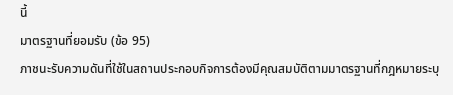นี้
มาตรฐานที่ยอมรับ (ข้อ 95)
ภาชนะรับความดันที่ใช้ในสถานประกอบกิจการต้องมีคุณสมบัติตามมาตรฐานที่กฎหมายระบุ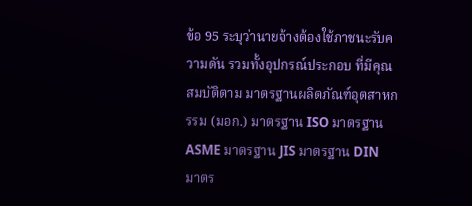ข้อ 95 ระบุว่านายจ้างต้องใช้ภาชนะรับความดัน รวมทั้งอุปกรณ์ประกอบ ที่มีคุณสมบัติตาม มาตรฐานผลิตภัณฑ์อุตสาหกรรม (มอก.) มาตรฐาน ISO มาตรฐาน ASME มาตรฐาน JIS มาตรฐาน DIN มาตร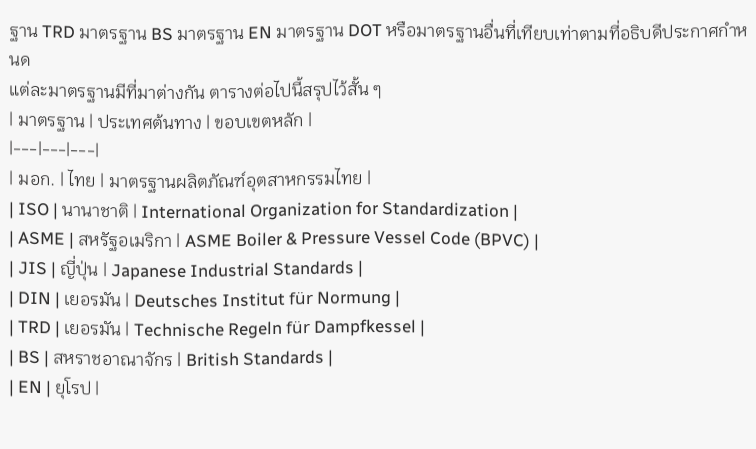ฐาน TRD มาตรฐาน BS มาตรฐาน EN มาตรฐาน DOT หรือมาตรฐานอื่นที่เทียบเท่าตามที่อธิบดีประกาศกำหนด
แต่ละมาตรฐานมีที่มาต่างกัน ตารางต่อไปนี้สรุปไว้สั้น ๆ
| มาตรฐาน | ประเทศต้นทาง | ขอบเขตหลัก |
|---|---|---|
| มอก. | ไทย | มาตรฐานผลิตภัณฑ์อุตสาหกรรมไทย |
| ISO | นานาชาติ | International Organization for Standardization |
| ASME | สหรัฐอเมริกา | ASME Boiler & Pressure Vessel Code (BPVC) |
| JIS | ญี่ปุ่น | Japanese Industrial Standards |
| DIN | เยอรมัน | Deutsches Institut für Normung |
| TRD | เยอรมัน | Technische Regeln für Dampfkessel |
| BS | สหราชอาณาจักร | British Standards |
| EN | ยุโรป |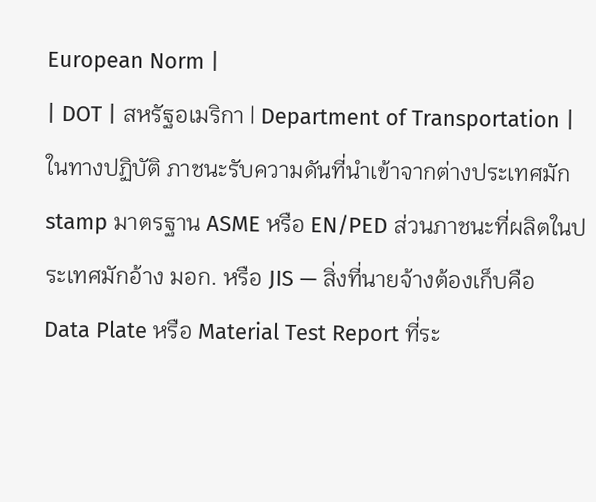European Norm |
| DOT | สหรัฐอเมริกา | Department of Transportation |
ในทางปฏิบัติ ภาชนะรับความดันที่นำเข้าจากต่างประเทศมัก stamp มาตรฐาน ASME หรือ EN/PED ส่วนภาชนะที่ผลิตในประเทศมักอ้าง มอก. หรือ JIS — สิ่งที่นายจ้างต้องเก็บคือ Data Plate หรือ Material Test Report ที่ระ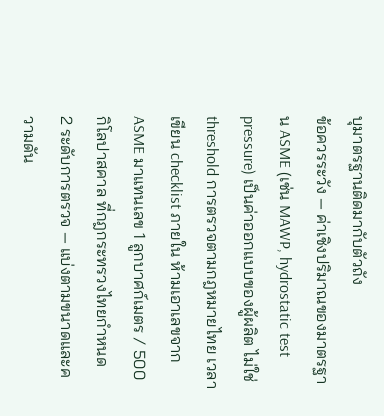บุมาตรฐานติดมากับตัวถัง
ข้อควรระวัง — ค่าเชิงปริมาณของมาตรฐาน ASME (เช่น MAWP, hydrostatic test pressure) เป็นค่าออกแบบของผู้ผลิต ไม่ใช่ threshold การตรวจตามกฎหมายไทย เวลาเขียน checklist ภายใน ห้ามเอาเลขจาก ASME มาแทนเลข 1 ลูกบาศก์เมตร / 500 กิโลปาสคาล ที่กฎกระทรวงไทยกำหนด
2 ระดับการตรวจ — แบ่งตามขนาดและความดัน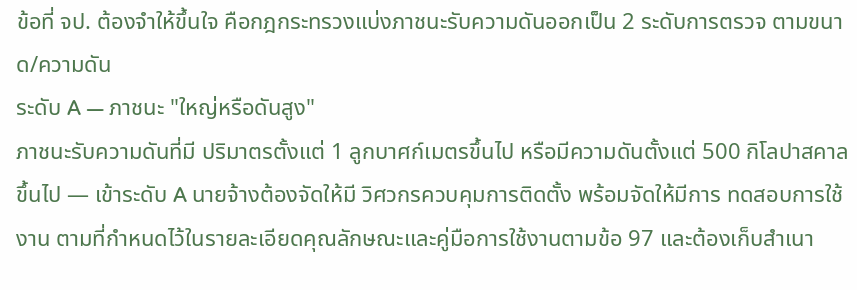ข้อที่ จป. ต้องจำให้ขึ้นใจ คือกฎกระทรวงแบ่งภาชนะรับความดันออกเป็น 2 ระดับการตรวจ ตามขนาด/ความดัน
ระดับ A — ภาชนะ "ใหญ่หรือดันสูง"
ภาชนะรับความดันที่มี ปริมาตรตั้งแต่ 1 ลูกบาศก์เมตรขึ้นไป หรือมีความดันตั้งแต่ 500 กิโลปาสคาลขึ้นไป — เข้าระดับ A นายจ้างต้องจัดให้มี วิศวกรควบคุมการติดตั้ง พร้อมจัดให้มีการ ทดสอบการใช้งาน ตามที่กำหนดไว้ในรายละเอียดคุณลักษณะและคู่มือการใช้งานตามข้อ 97 และต้องเก็บสำเนา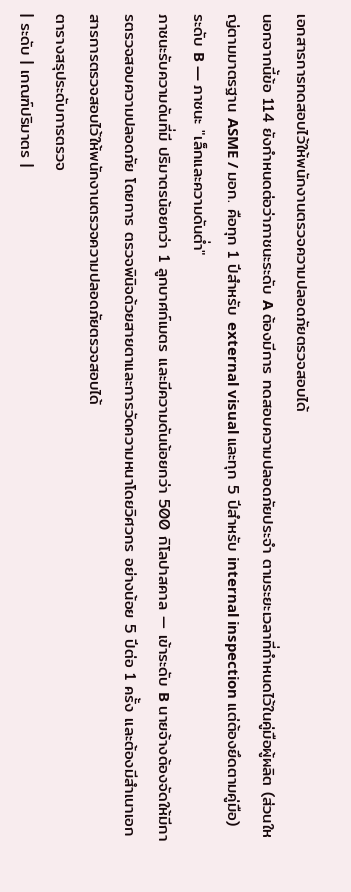เอกสารการทดสอบไว้ให้พนักงานตรวจความปลอดภัยตรวจสอบได้
นอกจากนี้ข้อ 114 ยังกำหนดต่อว่าภาชนะระดับ A ต้องมีการ ทดสอบความปลอดภัยประจำ ตามระยะเวลาที่กำหนดไว้ในคู่มือผู้ผลิต (ส่วนใหญ่ตามมาตรฐาน ASME / มอก. คือทุก 1 ปีสำหรับ external visual และทุก 5 ปีสำหรับ internal inspection แต่ต้องยึดตามคู่มือ)
ระดับ B — ภาชนะ "เล็กและความดันต่ำ"
ภาชนะรับความดันที่มี ปริมาตรน้อยกว่า 1 ลูกบาศก์เมตร และมีความดันน้อยกว่า 500 กิโลปาสคาล — เข้าระดับ B นายจ้างต้องจัดให้มีการตรวจสอบความปลอดภัย โดยการ ตรวจพินิจด้วยสายตาและการวัดความหนาโดยวิศวกร อย่างน้อย 5 ปีต่อ 1 ครั้ง และต้องมีสำเนาเอกสารการตรวจสอบไว้ให้พนักงานตรวจความปลอดภัยตรวจสอบได้
ตารางสรุประดับการตรวจ
| ระดับ | เกณฑ์ปริมาตร |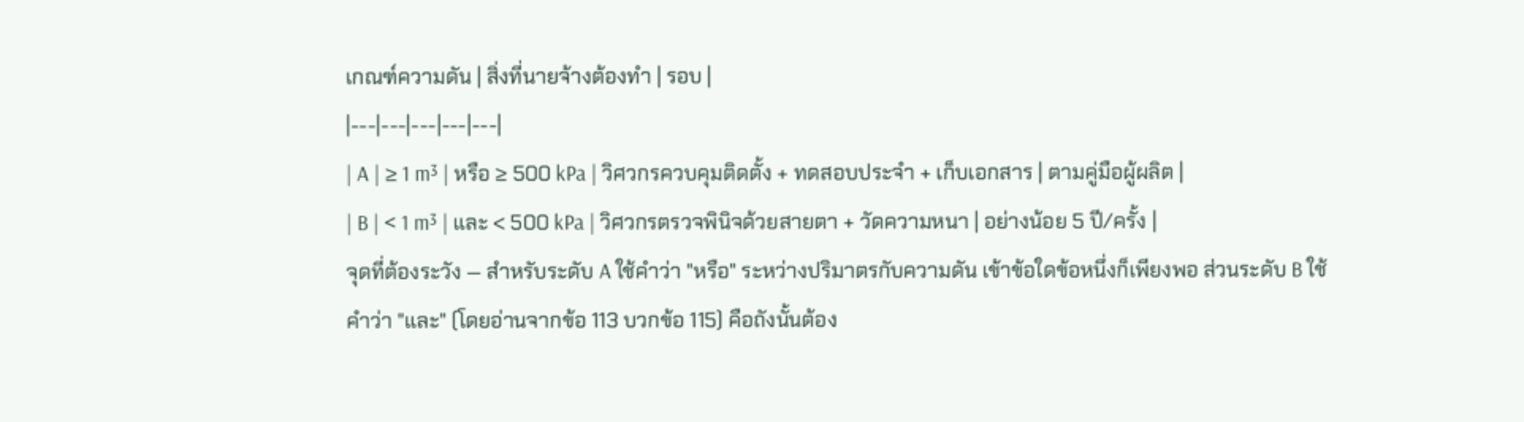เกณฑ์ความดัน | สิ่งที่นายจ้างต้องทำ | รอบ |
|---|---|---|---|---|
| A | ≥ 1 m³ | หรือ ≥ 500 kPa | วิศวกรควบคุมติดตั้ง + ทดสอบประจำ + เก็บเอกสาร | ตามคู่มือผู้ผลิต |
| B | < 1 m³ | และ < 500 kPa | วิศวกรตรวจพินิจด้วยสายตา + วัดความหนา | อย่างน้อย 5 ปี/ครั้ง |
จุดที่ต้องระวัง — สำหรับระดับ A ใช้คำว่า "หรือ" ระหว่างปริมาตรกับความดัน เข้าข้อใดข้อหนึ่งก็เพียงพอ ส่วนระดับ B ใช้คำว่า "และ" (โดยอ่านจากข้อ 113 บวกข้อ 115) คือถังนั้นต้อง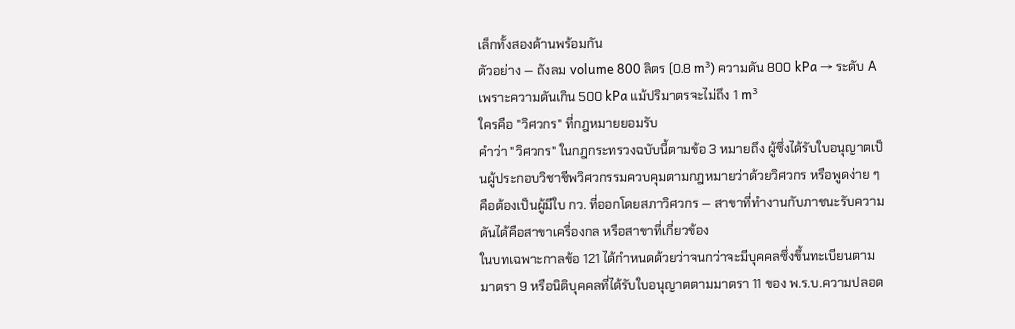เล็กทั้งสองด้านพร้อมกัน
ตัวอย่าง — ถังลม volume 800 ลิตร (0.8 m³) ความดัน 800 kPa → ระดับ A เพราะความดันเกิน 500 kPa แม้ปริมาตรจะไม่ถึง 1 m³
ใครคือ "วิศวกร" ที่กฎหมายยอมรับ
คำว่า "วิศวกร" ในกฎกระทรวงฉบับนี้ตามข้อ 3 หมายถึง ผู้ซึ่งได้รับใบอนุญาตเป็นผู้ประกอบวิชาชีพวิศวกรรมควบคุมตามกฎหมายว่าด้วยวิศวกร หรือพูดง่าย ๆ คือต้องเป็นผู้มีใบ กว. ที่ออกโดยสภาวิศวกร — สาขาที่ทำงานกับภาชนะรับความดันได้คือสาขาเครื่องกล หรือสาขาที่เกี่ยวข้อง
ในบทเฉพาะกาลข้อ 121 ได้กำหนดด้วยว่าจนกว่าจะมีบุคคลซึ่งขึ้นทะเบียนตามมาตรา 9 หรือนิติบุคคลที่ได้รับใบอนุญาตตามมาตรา 11 ของ พ.ร.บ.ความปลอด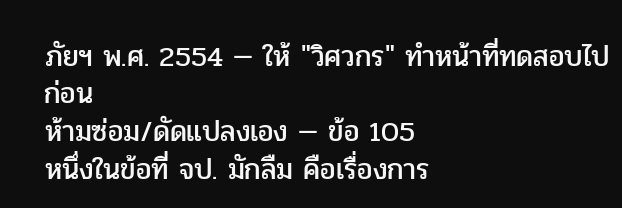ภัยฯ พ.ศ. 2554 — ให้ "วิศวกร" ทำหน้าที่ทดสอบไปก่อน
ห้ามซ่อม/ดัดแปลงเอง — ข้อ 105
หนึ่งในข้อที่ จป. มักลืม คือเรื่องการ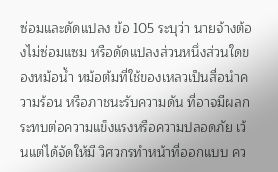ซ่อมและดัดแปลง ข้อ 105 ระบุว่า นายจ้างต้องไม่ซ่อมแซม หรือดัดแปลงส่วนหนึ่งส่วนใดของหม้อน้ำ หม้อต้มที่ใช้ของเหลวเป็นสื่อนำความร้อน หรือภาชนะรับความดัน ที่อาจมีผลกระทบต่อความแข็งแรงหรือความปลอดภัย เว้นแต่ได้จัดให้มี วิศวกรทำหน้าที่ออกแบบ คว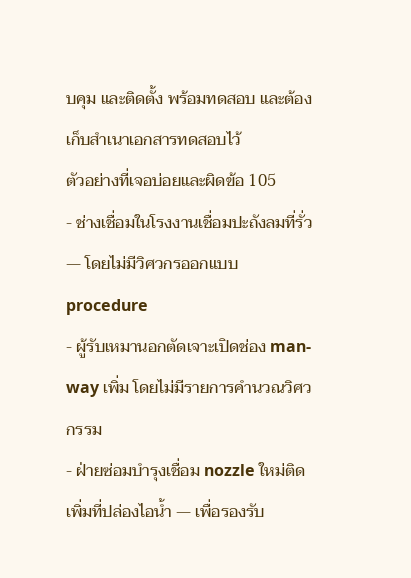บคุม และติดตั้ง พร้อมทดสอบ และต้องเก็บสำเนาเอกสารทดสอบไว้
ตัวอย่างที่เจอบ่อยและผิดข้อ 105
- ช่างเชื่อมในโรงงานเชื่อมปะถังลมที่รั่ว — โดยไม่มีวิศวกรออกแบบ procedure
- ผู้รับเหมานอกตัดเจาะเปิดช่อง man-way เพิ่ม โดยไม่มีรายการคำนวณวิศวกรรม
- ฝ่ายซ่อมบำรุงเชื่อม nozzle ใหม่ติดเพิ่มที่ปล่องไอน้ำ — เพื่อรองรับ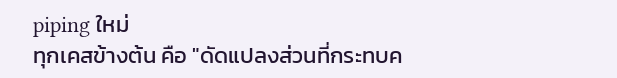piping ใหม่
ทุกเคสข้างต้น คือ "ดัดแปลงส่วนที่กระทบค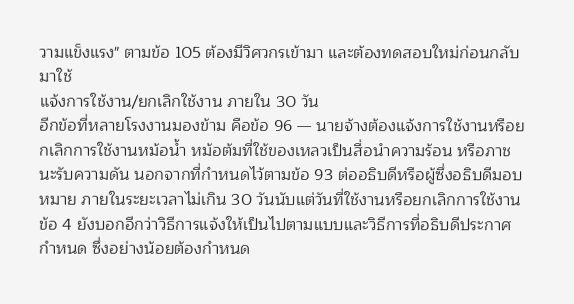วามแข็งแรง" ตามข้อ 105 ต้องมีวิศวกรเข้ามา และต้องทดสอบใหม่ก่อนกลับมาใช้
แจ้งการใช้งาน/ยกเลิกใช้งาน ภายใน 30 วัน
อีกข้อที่หลายโรงงานมองข้าม คือข้อ 96 — นายจ้างต้องแจ้งการใช้งานหรือยกเลิกการใช้งานหม้อน้ำ หม้อต้มที่ใช้ของเหลวเป็นสื่อนำความร้อน หรือภาชนะรับความดัน นอกจากที่กำหนดไว้ตามข้อ 93 ต่ออธิบดีหรือผู้ซึ่งอธิบดีมอบหมาย ภายในระยะเวลาไม่เกิน 30 วันนับแต่วันที่ใช้งานหรือยกเลิกการใช้งาน
ข้อ 4 ยังบอกอีกว่าวิธีการแจ้งให้เป็นไปตามแบบและวิธีการที่อธิบดีประกาศกำหนด ซึ่งอย่างน้อยต้องกำหนด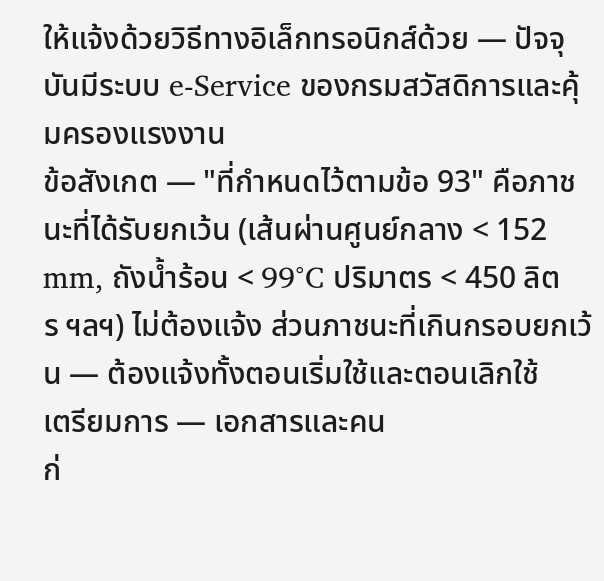ให้แจ้งด้วยวิธีทางอิเล็กทรอนิกส์ด้วย — ปัจจุบันมีระบบ e-Service ของกรมสวัสดิการและคุ้มครองแรงงาน
ข้อสังเกต — "ที่กำหนดไว้ตามข้อ 93" คือภาชนะที่ได้รับยกเว้น (เส้นผ่านศูนย์กลาง < 152 mm, ถังน้ำร้อน < 99°C ปริมาตร < 450 ลิตร ฯลฯ) ไม่ต้องแจ้ง ส่วนภาชนะที่เกินกรอบยกเว้น — ต้องแจ้งทั้งตอนเริ่มใช้และตอนเลิกใช้
เตรียมการ — เอกสารและคน
ก่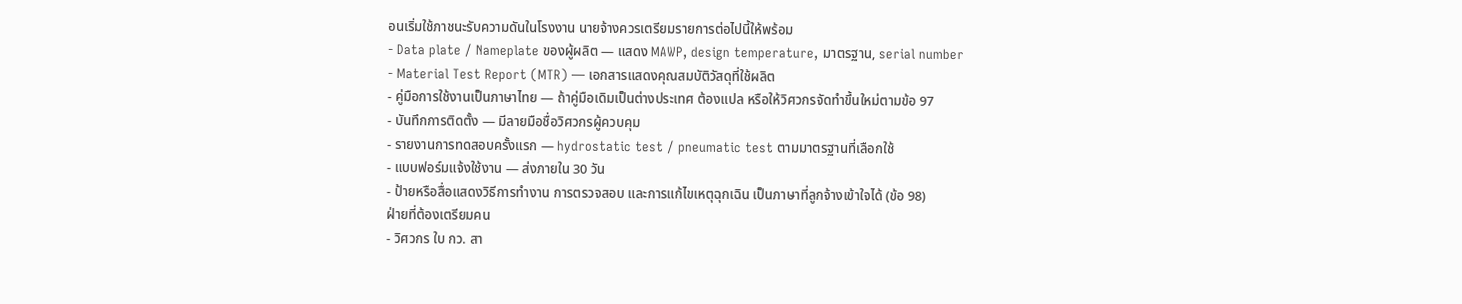อนเริ่มใช้ภาชนะรับความดันในโรงงาน นายจ้างควรเตรียมรายการต่อไปนี้ให้พร้อม
- Data plate / Nameplate ของผู้ผลิต — แสดง MAWP, design temperature, มาตรฐาน, serial number
- Material Test Report (MTR) — เอกสารแสดงคุณสมบัติวัสดุที่ใช้ผลิต
- คู่มือการใช้งานเป็นภาษาไทย — ถ้าคู่มือเดิมเป็นต่างประเทศ ต้องแปล หรือให้วิศวกรจัดทำขึ้นใหม่ตามข้อ 97
- บันทึกการติดตั้ง — มีลายมือชื่อวิศวกรผู้ควบคุม
- รายงานการทดสอบครั้งแรก — hydrostatic test / pneumatic test ตามมาตรฐานที่เลือกใช้
- แบบฟอร์มแจ้งใช้งาน — ส่งภายใน 30 วัน
- ป้ายหรือสื่อแสดงวิธีการทำงาน การตรวจสอบ และการแก้ไขเหตุฉุกเฉิน เป็นภาษาที่ลูกจ้างเข้าใจได้ (ข้อ 98)
ฝ่ายที่ต้องเตรียมคน
- วิศวกร ใบ กว. สา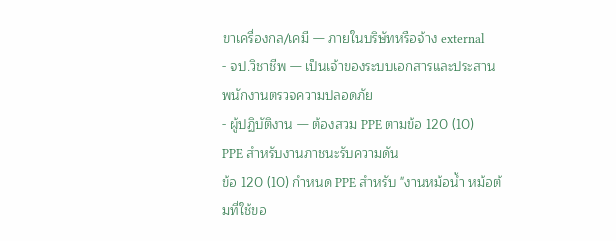ขาเครื่องกล/เคมี — ภายในบริษัทหรือจ้าง external
- จป.วิชาชีพ — เป็นเจ้าของระบบเอกสารและประสานพนักงานตรวจความปลอดภัย
- ผู้ปฏิบัติงาน — ต้องสวม PPE ตามข้อ 120 (10)
PPE สำหรับงานภาชนะรับความดัน
ข้อ 120 (10) กำหนด PPE สำหรับ "งานหม้อน้ำ หม้อต้มที่ใช้ขอ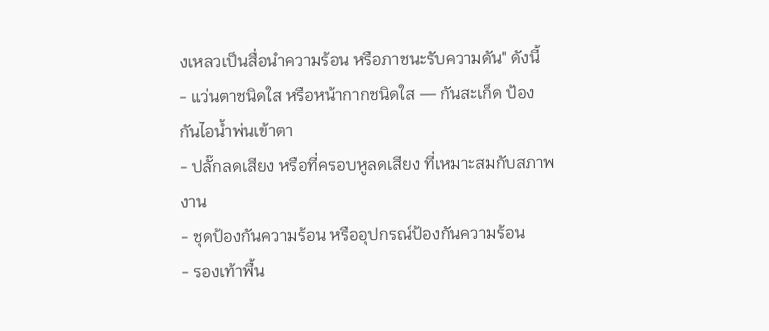งเหลวเป็นสื่อนำความร้อน หรือภาชนะรับความดัน" ดังนี้
- แว่นตาชนิดใส หรือหน้ากากชนิดใส — กันสะเก็ด ป้องกันไอน้ำพ่นเข้าตา
- ปลั๊กลดเสียง หรือที่ครอบหูลดเสียง ที่เหมาะสมกับสภาพงาน
- ชุดป้องกันความร้อน หรืออุปกรณ์ป้องกันความร้อน
- รองเท้าพื้น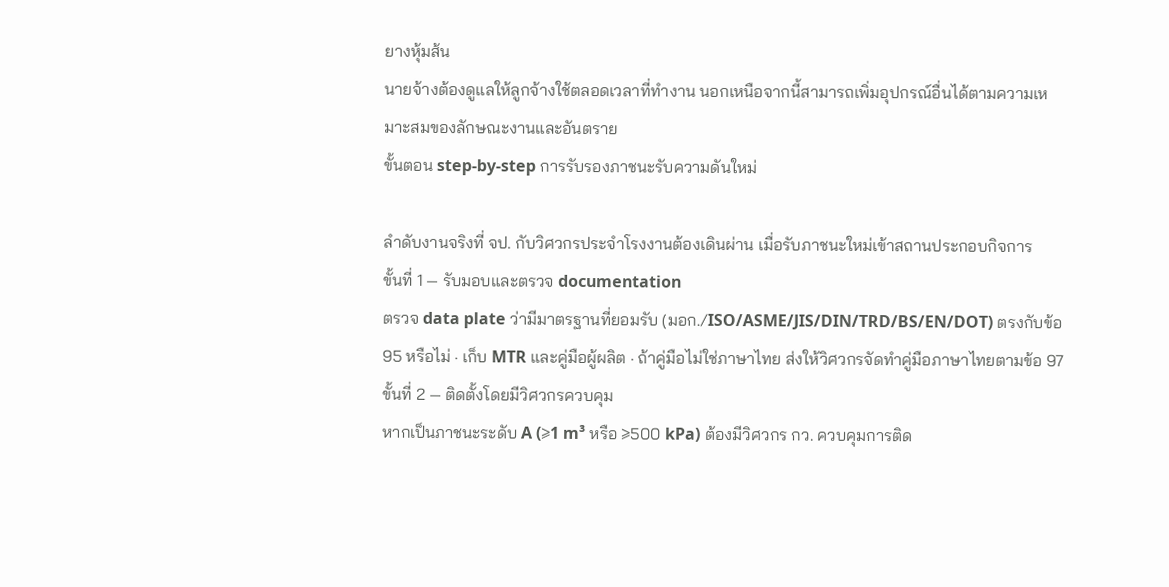ยางหุ้มส้น
นายจ้างต้องดูแลให้ลูกจ้างใช้ตลอดเวลาที่ทำงาน นอกเหนือจากนี้สามารถเพิ่มอุปกรณ์อื่นได้ตามความเหมาะสมของลักษณะงานและอันตราย
ขั้นตอน step-by-step การรับรองภาชนะรับความดันใหม่

ลำดับงานจริงที่ จป. กับวิศวกรประจำโรงงานต้องเดินผ่าน เมื่อรับภาชนะใหม่เข้าสถานประกอบกิจการ
ขั้นที่ 1 — รับมอบและตรวจ documentation
ตรวจ data plate ว่ามีมาตรฐานที่ยอมรับ (มอก./ISO/ASME/JIS/DIN/TRD/BS/EN/DOT) ตรงกับข้อ 95 หรือไม่ · เก็บ MTR และคู่มือผู้ผลิต · ถ้าคู่มือไม่ใช่ภาษาไทย ส่งให้วิศวกรจัดทำคู่มือภาษาไทยตามข้อ 97
ขั้นที่ 2 — ติดตั้งโดยมีวิศวกรควบคุม
หากเป็นภาชนะระดับ A (≥1 m³ หรือ ≥500 kPa) ต้องมีวิศวกร กว. ควบคุมการติด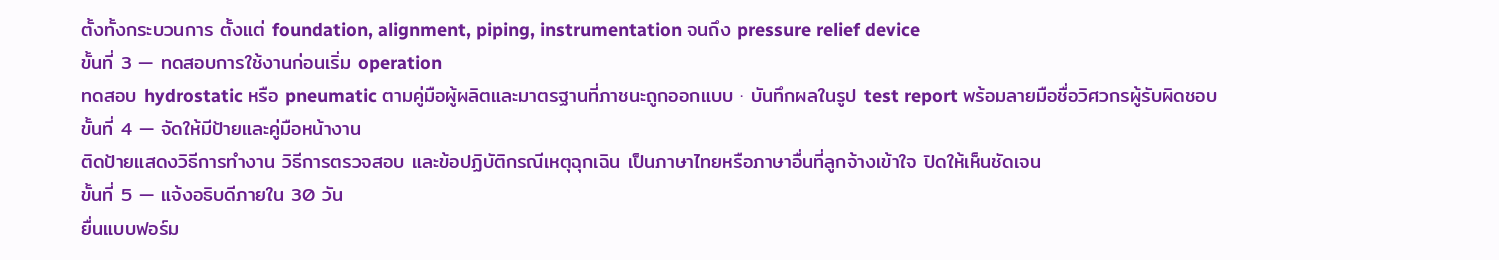ตั้งทั้งกระบวนการ ตั้งแต่ foundation, alignment, piping, instrumentation จนถึง pressure relief device
ขั้นที่ 3 — ทดสอบการใช้งานก่อนเริ่ม operation
ทดสอบ hydrostatic หรือ pneumatic ตามคู่มือผู้ผลิตและมาตรฐานที่ภาชนะถูกออกแบบ · บันทึกผลในรูป test report พร้อมลายมือชื่อวิศวกรผู้รับผิดชอบ
ขั้นที่ 4 — จัดให้มีป้ายและคู่มือหน้างาน
ติดป้ายแสดงวิธีการทำงาน วิธีการตรวจสอบ และข้อปฏิบัติกรณีเหตุฉุกเฉิน เป็นภาษาไทยหรือภาษาอื่นที่ลูกจ้างเข้าใจ ปิดให้เห็นชัดเจน
ขั้นที่ 5 — แจ้งอธิบดีภายใน 30 วัน
ยื่นแบบฟอร์ม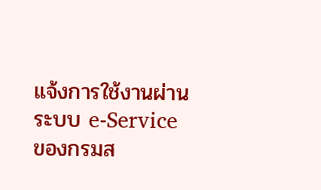แจ้งการใช้งานผ่านระบบ e-Service ของกรมส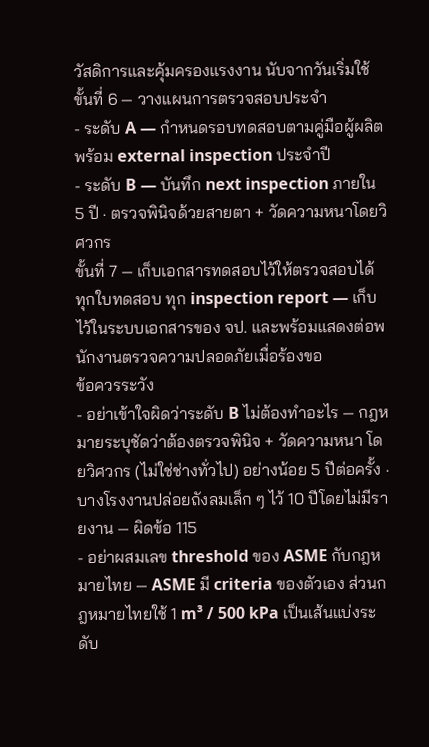วัสดิการและคุ้มครองแรงงาน นับจากวันเริ่มใช้
ขั้นที่ 6 — วางแผนการตรวจสอบประจำ
- ระดับ A — กำหนดรอบทดสอบตามคู่มือผู้ผลิต พร้อม external inspection ประจำปี
- ระดับ B — บันทึก next inspection ภายใน 5 ปี · ตรวจพินิจด้วยสายตา + วัดความหนาโดยวิศวกร
ขั้นที่ 7 — เก็บเอกสารทดสอบไว้ให้ตรวจสอบได้
ทุกใบทดสอบ ทุก inspection report — เก็บไว้ในระบบเอกสารของ จป. และพร้อมแสดงต่อพนักงานตรวจความปลอดภัยเมื่อร้องขอ
ข้อควรระวัง
- อย่าเข้าใจผิดว่าระดับ B ไม่ต้องทำอะไร — กฎหมายระบุชัดว่าต้องตรวจพินิจ + วัดความหนา โดยวิศวกร (ไม่ใช่ช่างทั่วไป) อย่างน้อย 5 ปีต่อครั้ง · บางโรงงานปล่อยถังลมเล็ก ๆ ไว้ 10 ปีโดยไม่มีรายงาน — ผิดข้อ 115
- อย่าผสมเลข threshold ของ ASME กับกฎหมายไทย — ASME มี criteria ของตัวเอง ส่วนกฎหมายไทยใช้ 1 m³ / 500 kPa เป็นเส้นแบ่งระดับ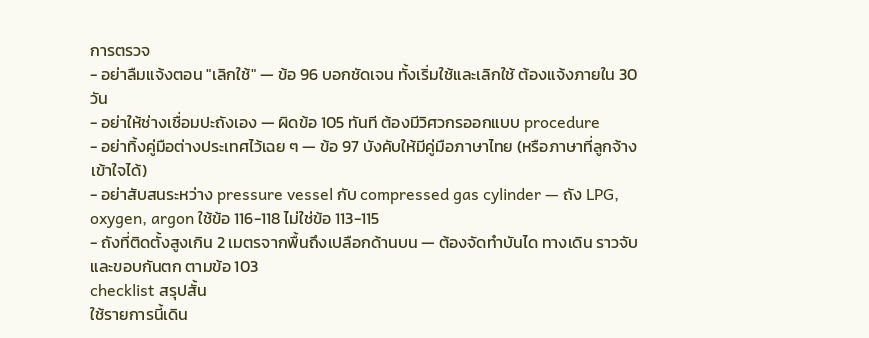การตรวจ
- อย่าลืมแจ้งตอน "เลิกใช้" — ข้อ 96 บอกชัดเจน ทั้งเริ่มใช้และเลิกใช้ ต้องแจ้งภายใน 30 วัน
- อย่าให้ช่างเชื่อมปะถังเอง — ผิดข้อ 105 ทันที ต้องมีวิศวกรออกแบบ procedure
- อย่าทิ้งคู่มือต่างประเทศไว้เฉย ๆ — ข้อ 97 บังคับให้มีคู่มือภาษาไทย (หรือภาษาที่ลูกจ้างเข้าใจได้)
- อย่าสับสนระหว่าง pressure vessel กับ compressed gas cylinder — ถัง LPG, oxygen, argon ใช้ข้อ 116-118 ไม่ใช่ข้อ 113-115
- ถังที่ติดตั้งสูงเกิน 2 เมตรจากพื้นถึงเปลือกด้านบน — ต้องจัดทำบันได ทางเดิน ราวจับ และขอบกันตก ตามข้อ 103
checklist สรุปสั้น
ใช้รายการนี้เดิน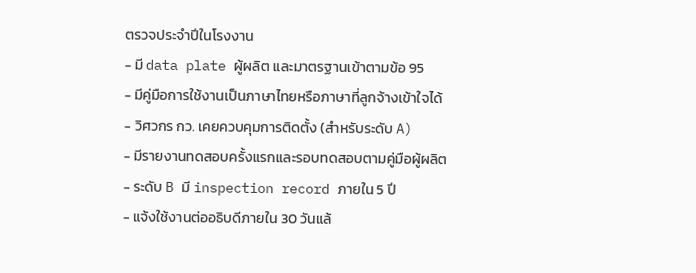ตรวจประจำปีในโรงงาน
- มี data plate ผู้ผลิต และมาตรฐานเข้าตามข้อ 95
- มีคู่มือการใช้งานเป็นภาษาไทยหรือภาษาที่ลูกจ้างเข้าใจได้
- วิศวกร กว. เคยควบคุมการติดตั้ง (สำหรับระดับ A)
- มีรายงานทดสอบครั้งแรกและรอบทดสอบตามคู่มือผู้ผลิต
- ระดับ B มี inspection record ภายใน 5 ปี
- แจ้งใช้งานต่ออธิบดีภายใน 30 วันแล้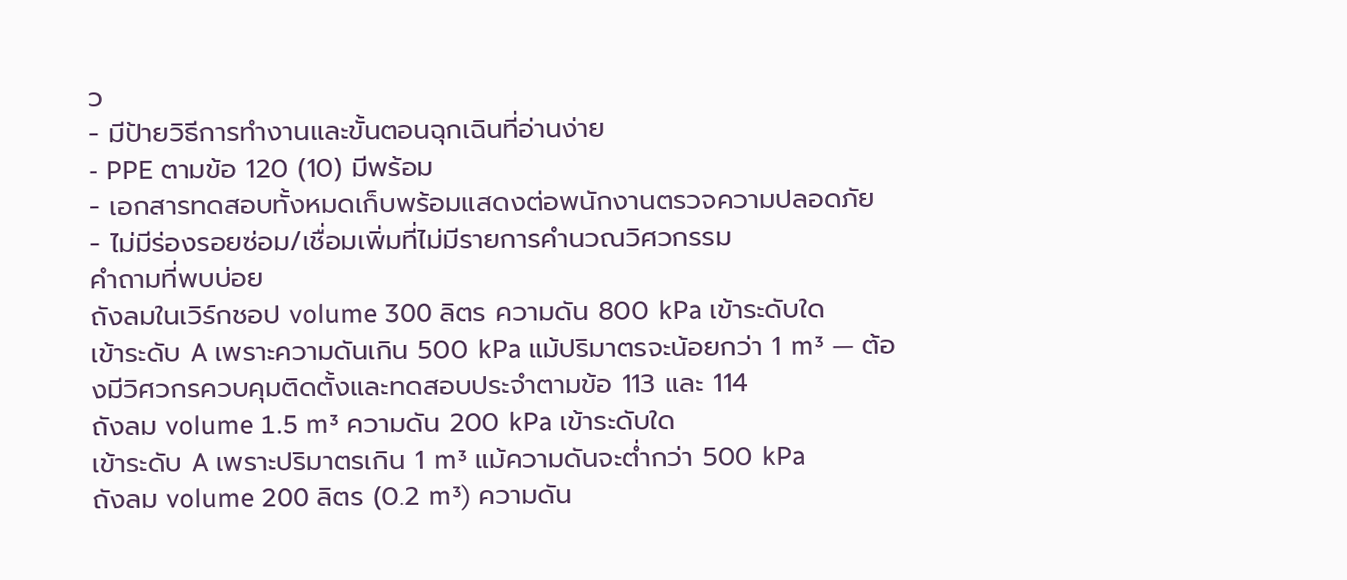ว
- มีป้ายวิธีการทำงานและขั้นตอนฉุกเฉินที่อ่านง่าย
- PPE ตามข้อ 120 (10) มีพร้อม
- เอกสารทดสอบทั้งหมดเก็บพร้อมแสดงต่อพนักงานตรวจความปลอดภัย
- ไม่มีร่องรอยซ่อม/เชื่อมเพิ่มที่ไม่มีรายการคำนวณวิศวกรรม
คำถามที่พบบ่อย
ถังลมในเวิร์กชอป volume 300 ลิตร ความดัน 800 kPa เข้าระดับใด
เข้าระดับ A เพราะความดันเกิน 500 kPa แม้ปริมาตรจะน้อยกว่า 1 m³ — ต้องมีวิศวกรควบคุมติดตั้งและทดสอบประจำตามข้อ 113 และ 114
ถังลม volume 1.5 m³ ความดัน 200 kPa เข้าระดับใด
เข้าระดับ A เพราะปริมาตรเกิน 1 m³ แม้ความดันจะต่ำกว่า 500 kPa
ถังลม volume 200 ลิตร (0.2 m³) ความดัน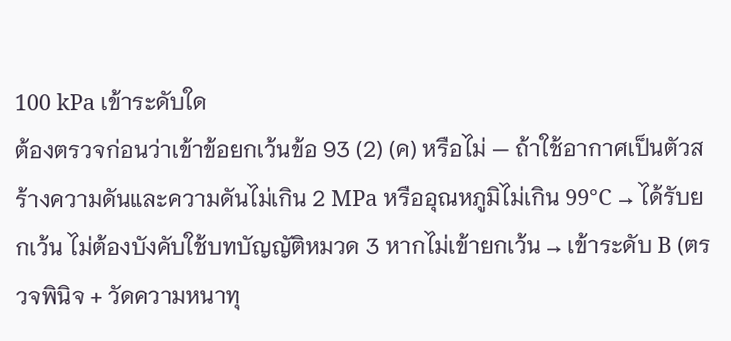100 kPa เข้าระดับใด
ต้องตรวจก่อนว่าเข้าข้อยกเว้นข้อ 93 (2) (ค) หรือไม่ — ถ้าใช้อากาศเป็นตัวสร้างความดันและความดันไม่เกิน 2 MPa หรืออุณหภูมิไม่เกิน 99°C → ได้รับยกเว้น ไม่ต้องบังคับใช้บทบัญญัติหมวด 3 หากไม่เข้ายกเว้น → เข้าระดับ B (ตรวจพินิจ + วัดความหนาทุ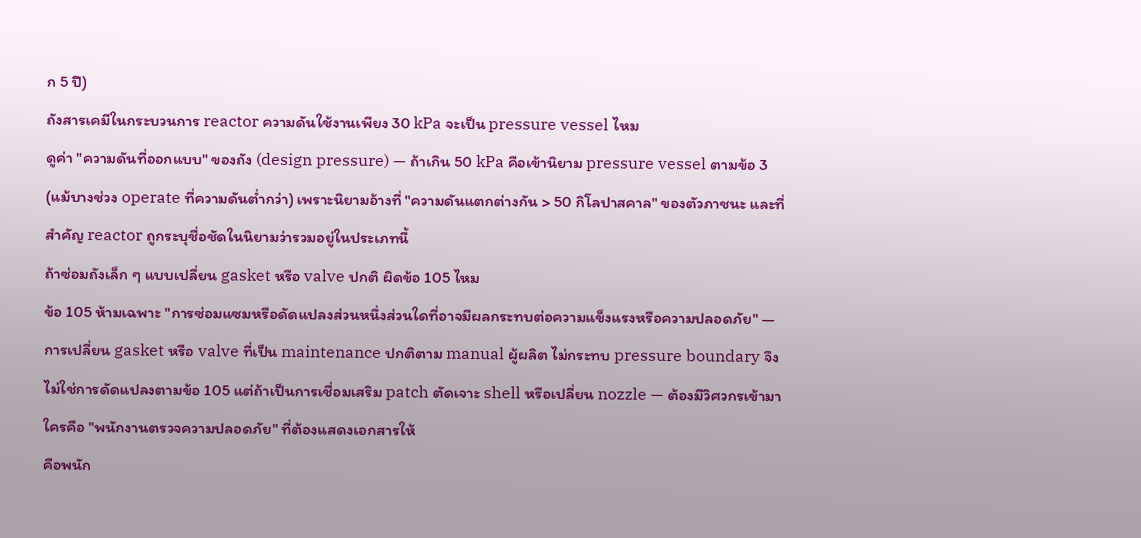ก 5 ปี)
ถังสารเคมีในกระบวนการ reactor ความดันใช้งานเพียง 30 kPa จะเป็น pressure vessel ไหม
ดูค่า "ความดันที่ออกแบบ" ของถัง (design pressure) — ถ้าเกิน 50 kPa คือเข้านิยาม pressure vessel ตามข้อ 3 (แม้บางช่วง operate ที่ความดันต่ำกว่า) เพราะนิยามอ้างที่ "ความดันแตกต่างกัน > 50 กิโลปาสคาล" ของตัวภาชนะ และที่สำคัญ reactor ถูกระบุชื่อชัดในนิยามว่ารวมอยู่ในประเภทนี้
ถ้าซ่อมถังเล็ก ๆ แบบเปลี่ยน gasket หรือ valve ปกติ ผิดข้อ 105 ไหม
ข้อ 105 ห้ามเฉพาะ "การซ่อมแซมหรือดัดแปลงส่วนหนึ่งส่วนใดที่อาจมีผลกระทบต่อความแข็งแรงหรือความปลอดภัย" — การเปลี่ยน gasket หรือ valve ที่เป็น maintenance ปกติตาม manual ผู้ผลิต ไม่กระทบ pressure boundary จึงไม่ใช่การดัดแปลงตามข้อ 105 แต่ถ้าเป็นการเชื่อมเสริม patch ตัดเจาะ shell หรือเปลี่ยน nozzle — ต้องมีวิศวกรเข้ามา
ใครคือ "พนักงานตรวจความปลอดภัย" ที่ต้องแสดงเอกสารให้
คือพนัก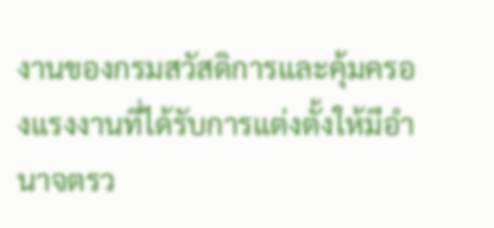งานของกรมสวัสดิการและคุ้มครองแรงงานที่ได้รับการแต่งตั้งให้มีอำนาจตรว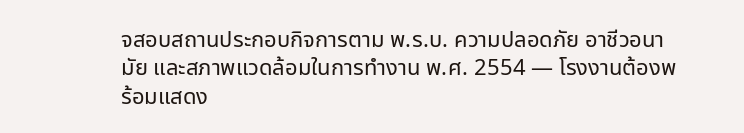จสอบสถานประกอบกิจการตาม พ.ร.บ. ความปลอดภัย อาชีวอนามัย และสภาพแวดล้อมในการทำงาน พ.ศ. 2554 — โรงงานต้องพร้อมแสดง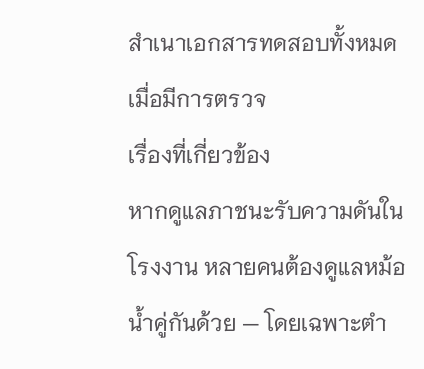สำเนาเอกสารทดสอบทั้งหมดเมื่อมีการตรวจ
เรื่องที่เกี่ยวข้อง
หากดูแลภาชนะรับความดันในโรงงาน หลายคนต้องดูแลหม้อน้ำคู่กันด้วย — โดยเฉพาะตำ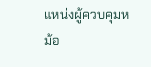แหน่งผู้ควบคุมหม้อ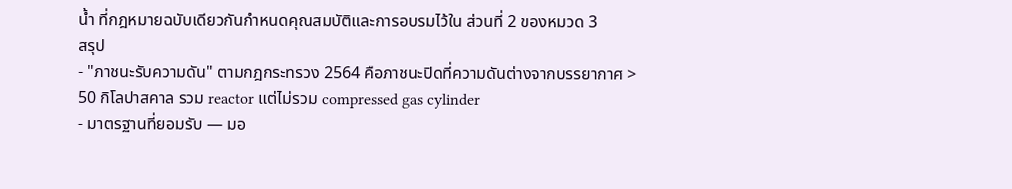น้ำ ที่กฎหมายฉบับเดียวกันกำหนดคุณสมบัติและการอบรมไว้ใน ส่วนที่ 2 ของหมวด 3
สรุป
- "ภาชนะรับความดัน" ตามกฎกระทรวง 2564 คือภาชนะปิดที่ความดันต่างจากบรรยากาศ > 50 กิโลปาสคาล รวม reactor แต่ไม่รวม compressed gas cylinder
- มาตรฐานที่ยอมรับ — มอ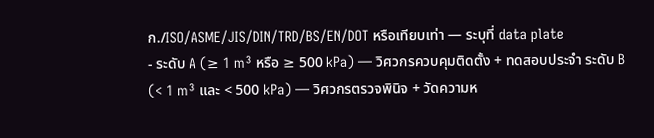ก./ISO/ASME/JIS/DIN/TRD/BS/EN/DOT หรือเทียบเท่า — ระบุที่ data plate
- ระดับ A (≥ 1 m³ หรือ ≥ 500 kPa) — วิศวกรควบคุมติดตั้ง + ทดสอบประจำ ระดับ B (< 1 m³ และ < 500 kPa) — วิศวกรตรวจพินิจ + วัดความห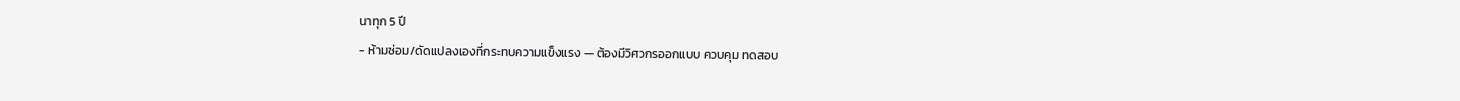นาทุก 5 ปี
- ห้ามซ่อม/ดัดแปลงเองที่กระทบความแข็งแรง — ต้องมีวิศวกรออกแบบ ควบคุม ทดสอบ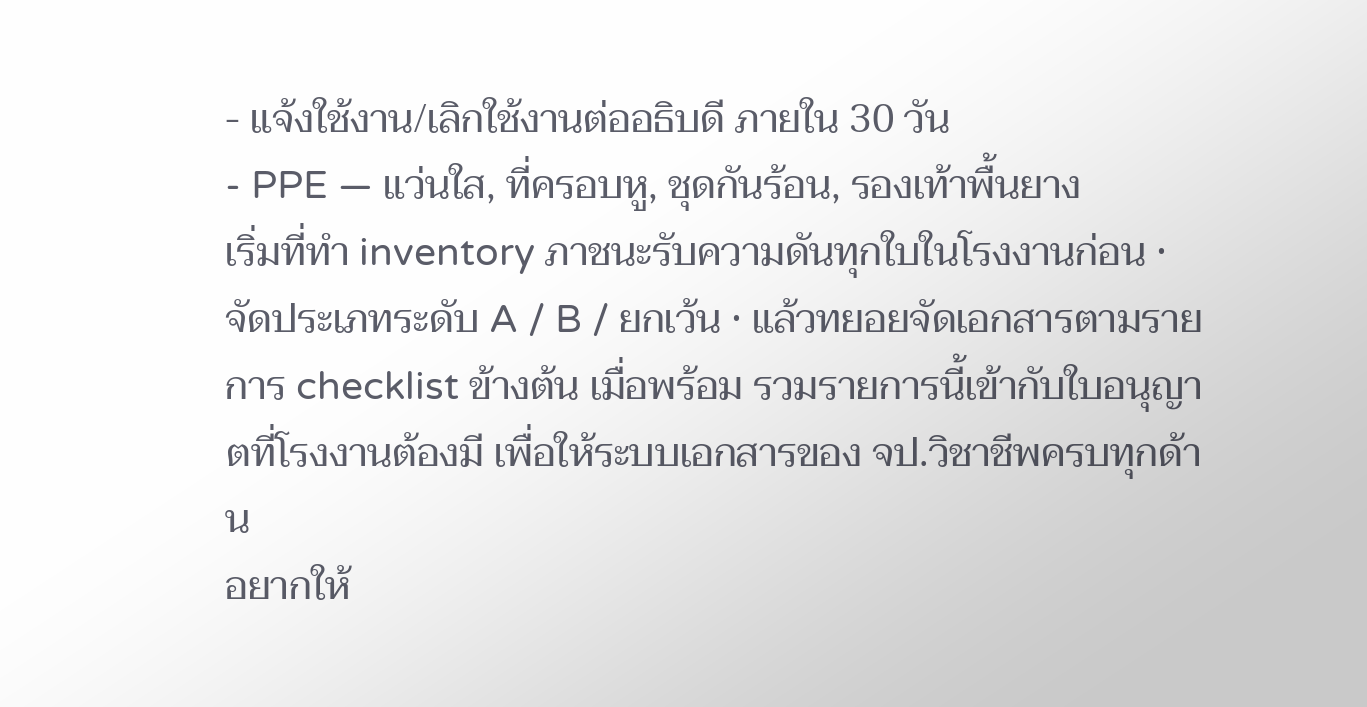- แจ้งใช้งาน/เลิกใช้งานต่ออธิบดี ภายใน 30 วัน
- PPE — แว่นใส, ที่ครอบหู, ชุดกันร้อน, รองเท้าพื้นยาง
เริ่มที่ทำ inventory ภาชนะรับความดันทุกใบในโรงงานก่อน · จัดประเภทระดับ A / B / ยกเว้น · แล้วทยอยจัดเอกสารตามรายการ checklist ข้างต้น เมื่อพร้อม รวมรายการนี้เข้ากับใบอนุญาตที่โรงงานต้องมี เพื่อให้ระบบเอกสารของ จป.วิชาชีพครบทุกด้าน
อยากให้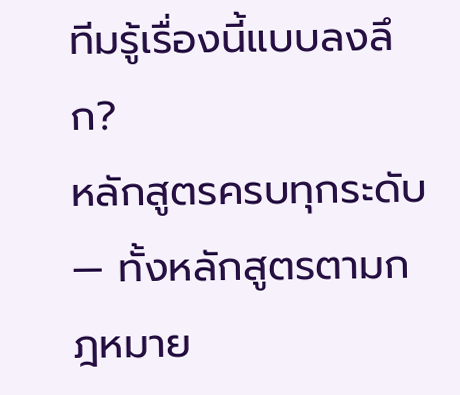ทีมรู้เรื่องนี้แบบลงลึก?
หลักสูตรครบทุกระดับ — ทั้งหลักสูตรตามกฎหมาย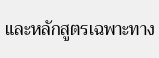และหลักสูตรเฉพาะทาง